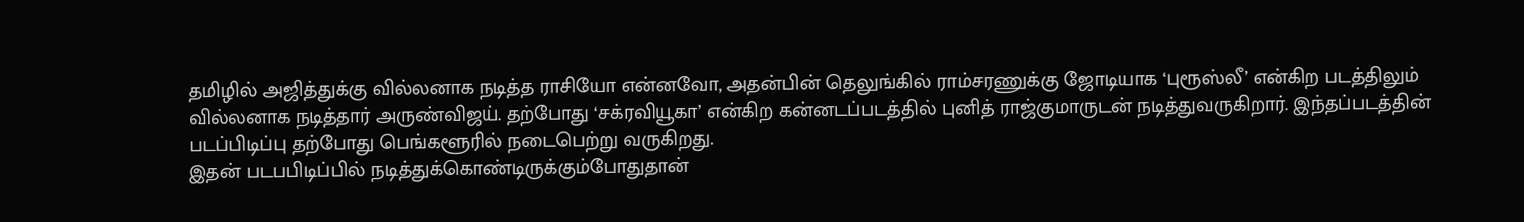தமிழில் அஜித்துக்கு வில்லனாக நடித்த ராசியோ என்னவோ, அதன்பின் தெலுங்கில் ராம்சரணுக்கு ஜோடியாக ‘புரூஸ்லீ’ என்கிற படத்திலும் வில்லனாக நடித்தார் அருண்விஜய். தற்போது ‘சக்ரவியூகா’ என்கிற கன்னடப்படத்தில் புனித் ராஜ்குமாருடன் நடித்துவருகிறார். இந்தப்படத்தின் படப்பிடிப்பு தற்போது பெங்களூரில் நடைபெற்று வருகிறது.
இதன் படபபிடிப்பில் நடித்துக்கொண்டிருக்கும்போதுதான்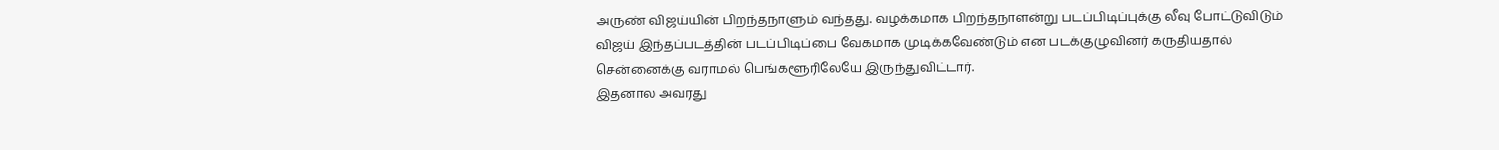அருண் விஜய்யின் பிறந்தநாளும் வந்தது. வழக்கமாக பிறந்தநாளன்று படப்பிடிப்புக்கு லீவு போட்டுவிடும் விஜய் இந்தப்படத்தின் படப்பிடிப்பை வேகமாக முடிக்கவேண்டும் என படக்குழுவினர் கருதியதால் சென்னைக்கு வராமல் பெங்களூரிலேயே இருந்துவிட்டார்.
இதனால அவரது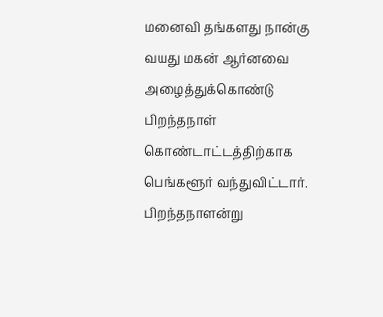மனைவி தங்களது நான்கு வயது மகன் ஆர்னவை அழைத்துக்கொண்டு பிறந்தநாள் கொண்டாட்டத்திற்காக பெங்களூர் வந்துவிட்டார். பிறந்தநாளன்று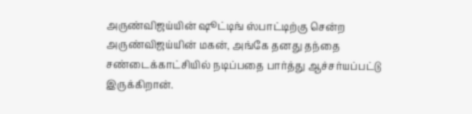அருண்விஜய்யின் ஷூட்டிங் ஸ்பாட்டிற்கு சென்ற அருண்விஜய்யின் மகன், அங்கே தனது தந்தை சண்டைக்காட்சியில் நடிப்பதை பார்த்து ஆச்சர்யப்பட்டு இருக்கிறான்.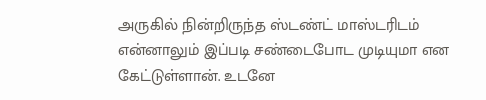அருகில் நின்றிருந்த ஸ்டண்ட் மாஸ்டரிடம் என்னாலும் இப்படி சண்டைபோட முடியுமா என கேட்டுள்ளான். உடனே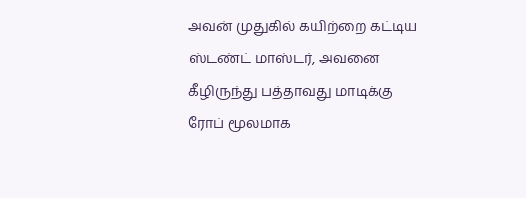அவன் முதுகில் கயிற்றை கட்டிய ஸ்டண்ட் மாஸ்டர், அவனை கீழிருந்து பத்தாவது மாடிக்கு ரோப் மூலமாக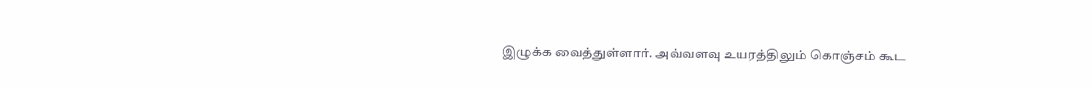இழுக்க வைத்துள்ளார். அவ்வளவு உயரத்திலும் கொஞ்சம் கூட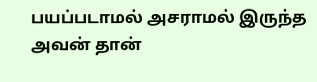பயப்படாமல் அசராமல் இருந்த அவன் தான்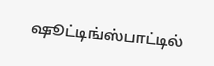ஷூட்டிங்ஸ்பாட்டில்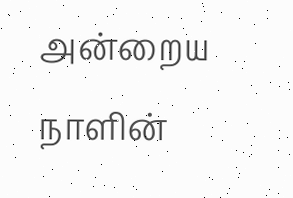அன்றைய நாளின்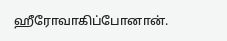ஹீரோவாகிப்போனான்.